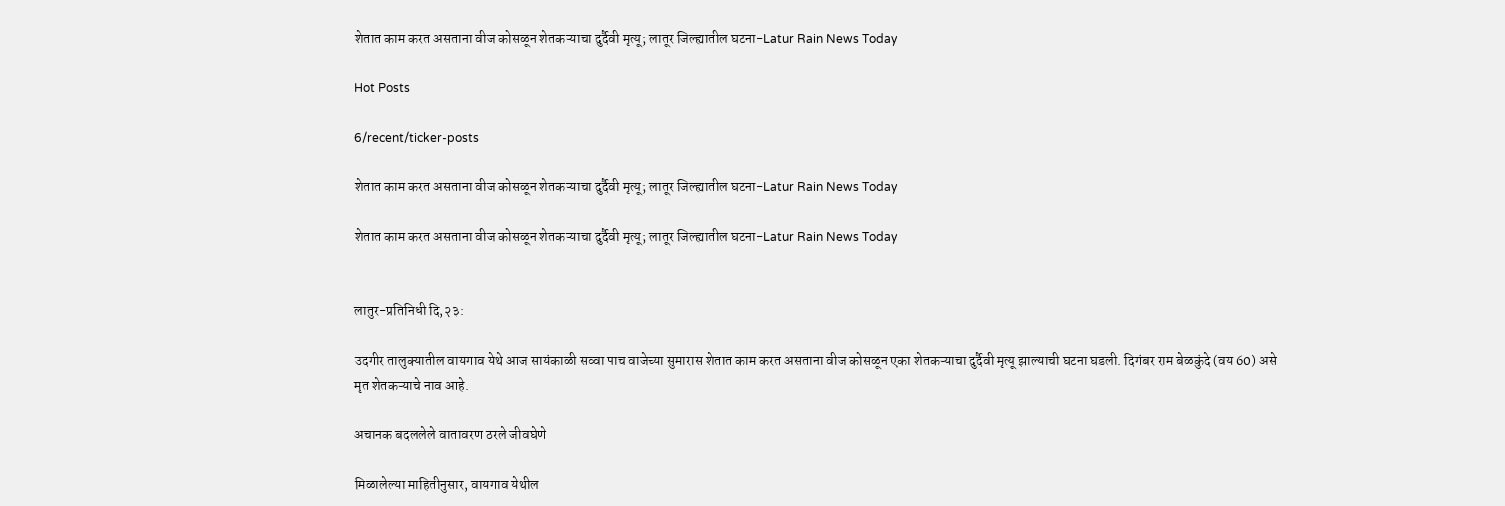शेतात काम करत असताना वीज कोसळून शेतकऱ्याचा दुर्दैवी मृत्यू; लातूर जिल्ह्यातील घटना-Latur Rain News Today

Hot Posts

6/recent/ticker-posts

शेतात काम करत असताना वीज कोसळून शेतकऱ्याचा दुर्दैवी मृत्यू; लातूर जिल्ह्यातील घटना-Latur Rain News Today

शेतात काम करत असताना वीज कोसळून शेतकऱ्याचा दुर्दैवी मृत्यू; लातूर जिल्ह्यातील घटना-Latur Rain News Today


लातुर-प्रतिनिधी दि,२३:

उदगीर तालुक्यातील वायगाव येथे आज सायंकाळी सव्वा पाच वाजेच्या सुमारास शेतात काम करत असताना वीज कोसळून एका शेतकऱ्याचा दुर्दैवी मृत्यू झाल्याची घटना घडली. दिगंबर राम बेळकुंदे (वय 60) असे मृत शेतकऱ्याचे नाव आहे.

अचानक बदललेले वातावरण ठरले जीवघेणे

मिळालेल्या माहितीनुसार, वायगाव येथील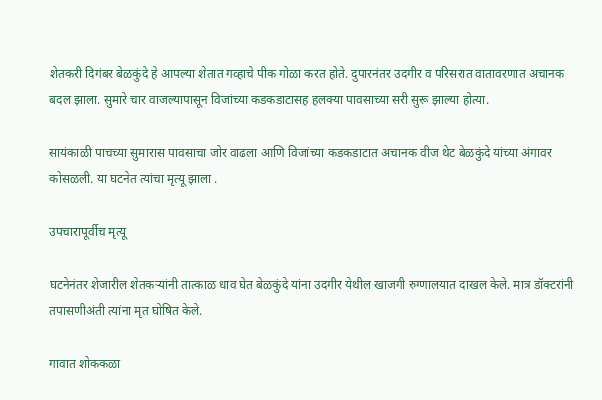शेतकरी दिगंबर बेळकुंदे हे आपल्या शेतात गव्हाचे पीक गोळा करत होते. दुपारनंतर उदगीर व परिसरात वातावरणात अचानक बदल झाला. सुमारे चार वाजल्यापासून विजांच्या कडकडाटासह हलक्या पावसाच्या सरी सुरू झाल्या होत्या.

सायंकाळी पाचच्या सुमारास पावसाचा जोर वाढला आणि विजांच्या कडकडाटात अचानक वीज थेट बेळकुंदे यांच्या अंगावर कोसळली. या घटनेत त्यांचा मृत्यू झाला .

उपचारापूर्वीच मृत्यू

घटनेनंतर शेजारील शेतकऱ्यांनी तात्काळ धाव घेत बेळकुंदे यांना उदगीर येथील खाजगी रुग्णालयात दाखल केले. मात्र डॉक्टरांनी तपासणीअंती त्यांना मृत घोषित केले.

गावात शोककळा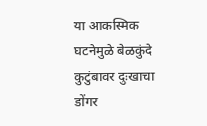या आकस्मिक घटनेमुळे बेळकुंदे कुटुंबावर दुःखाचा डोंगर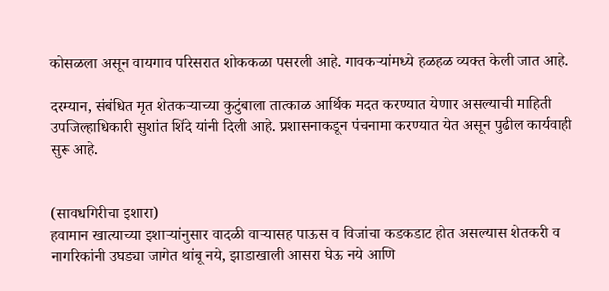कोसळला असून वायगाव परिसरात शोककळा पसरली आहे. गावकऱ्यांमध्ये हळहळ व्यक्त केली जात आहे.

दरम्यान, संबंधित मृत शेतकऱ्याच्या कुटुंबाला तात्काळ आर्थिक मदत करण्यात येणार असल्याची माहिती उपजिल्हाधिकारी सुशांत शिंदे यांनी दिली आहे. प्रशासनाकडून पंचनामा करण्यात येत असून पुढील कार्यवाही सुरू आहे.


(सावधगिरीचा इशारा)
हवामान खात्याच्या इशाऱ्यांनुसार वादळी वाऱ्यासह पाऊस व विजांचा कडकडाट होत असल्यास शेतकरी व नागरिकांनी उघड्या जागेत थांबू नये, झाडाखाली आसरा घेऊ नये आणि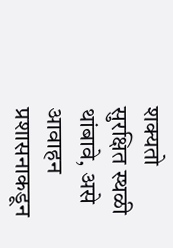शक्यतो सुरक्षित स्थळी थांबावे, असे आवाहन प्रशासनाकडून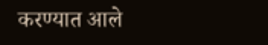करण्यात आले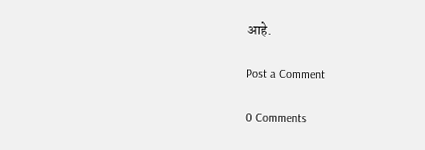आहे.

Post a Comment

0 Comments